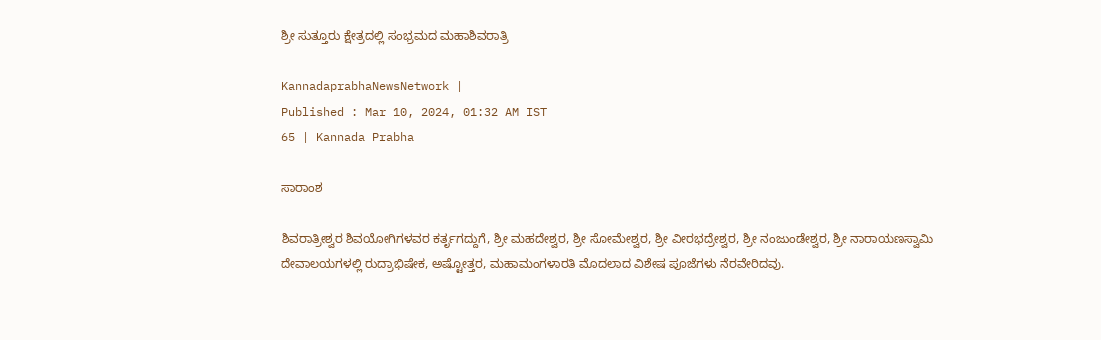ಶ್ರೀ ಸುತ್ತೂರು ಕ್ಷೇತ್ರದಲ್ಲಿ ಸಂಭ್ರಮದ ಮಹಾಶಿವರಾತ್ರಿ

KannadaprabhaNewsNetwork |
Published : Mar 10, 2024, 01:32 AM IST
65 | Kannada Prabha

ಸಾರಾಂಶ

ಶಿವರಾತ್ರೀಶ್ವರ ಶಿವಯೋಗಿಗಳವರ ಕರ್ತೃಗದ್ದುಗೆ, ಶ್ರೀ ಮಹದೇಶ್ವರ, ಶ್ರೀ ಸೋಮೇಶ್ವರ, ಶ್ರೀ ವೀರಭದ್ರೇಶ್ವರ, ಶ್ರೀ ನಂಜುಂಡೇಶ್ವರ, ಶ್ರೀ ನಾರಾಯಣಸ್ವಾಮಿ ದೇವಾಲಯಗಳಲ್ಲಿ ರುದ್ರಾಭಿಷೇಕ, ಅಷ್ಟೋತ್ತರ, ಮಹಾಮಂಗಳಾರತಿ ಮೊದಲಾದ ವಿಶೇಷ ಪೂಜೆಗಳು ನೆರವೇರಿದವು.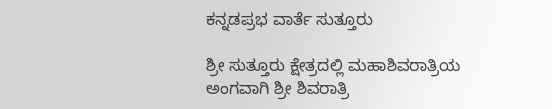ಕನ್ನಡಪ್ರಭ ವಾರ್ತೆ ಸುತ್ತೂರು

ಶ್ರೀ ಸುತ್ತೂರು ಕ್ಷೇತ್ರದಲ್ಲಿ ಮಹಾಶಿವರಾತ್ರಿಯ ಅಂಗವಾಗಿ ಶ್ರೀ ಶಿವರಾತ್ರಿ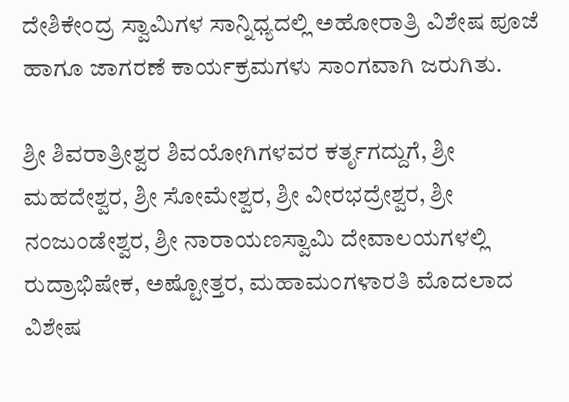ದೇಶಿಕೇಂದ್ರ ಸ್ವಾಮಿಗಳ ಸಾನ್ನಿಧ್ಯದಲ್ಲಿ ಅಹೋರಾತ್ರಿ ವಿಶೇಷ ಪೂಜೆ ಹಾಗೂ ಜಾಗರಣೆ ಕಾರ್ಯಕ್ರಮಗಳು ಸಾಂಗವಾಗಿ ಜರುಗಿತು.

ಶ್ರೀ ಶಿವರಾತ್ರೀಶ್ವರ ಶಿವಯೋಗಿಗಳವರ ಕರ್ತೃಗದ್ದುಗೆ, ಶ್ರೀ ಮಹದೇಶ್ವರ, ಶ್ರೀ ಸೋಮೇಶ್ವರ, ಶ್ರೀ ವೀರಭದ್ರೇಶ್ವರ, ಶ್ರೀ ನಂಜುಂಡೇಶ್ವರ, ಶ್ರೀ ನಾರಾಯಣಸ್ವಾಮಿ ದೇವಾಲಯಗಳಲ್ಲಿ ರುದ್ರಾಭಿಷೇಕ, ಅಷ್ಟೋತ್ತರ, ಮಹಾಮಂಗಳಾರತಿ ಮೊದಲಾದ ವಿಶೇಷ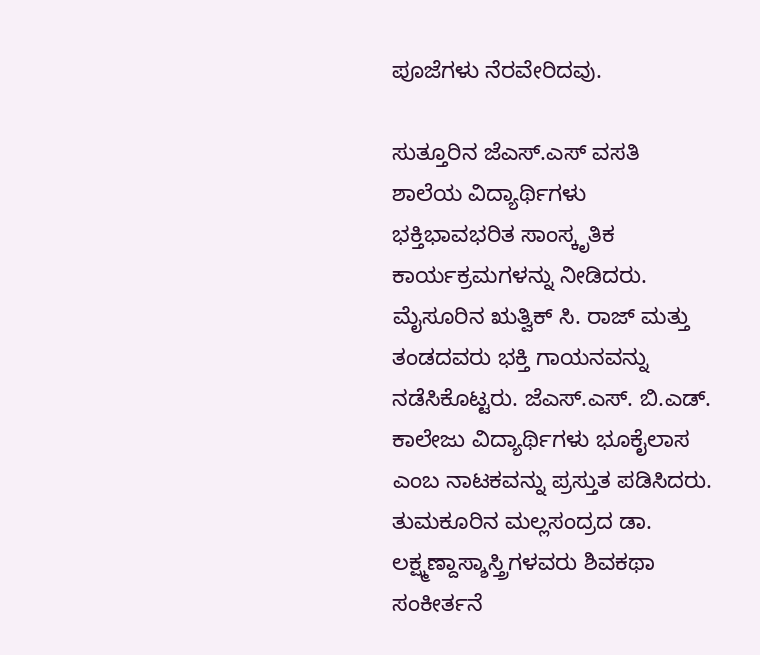ಪೂಜೆಗಳು ನೆರವೇರಿದವು.

ಸುತ್ತೂರಿನ ಜೆಎಸ್.ಎಸ್ ವಸತಿ ಶಾಲೆಯ ವಿದ್ಯಾರ್ಥಿಗಳು ಭಕ್ತಿಭಾವಭರಿತ ಸಾಂಸ್ಕೃತಿಕ ಕಾರ್ಯಕ್ರಮಗಳನ್ನು ನೀಡಿದರು. ಮೈಸೂರಿನ ಋತ್ವಿಕ್ ಸಿ. ರಾಜ್ ಮತ್ತು ತಂಡದವರು ಭಕ್ತಿ ಗಾಯನವನ್ನು ನಡೆಸಿಕೊಟ್ಟರು. ಜೆಎಸ್.ಎಸ್. ಬಿ.ಎಡ್. ಕಾಲೇಜು ವಿದ್ಯಾರ್ಥಿಗಳು ಭೂಕೈಲಾಸ ಎಂಬ ನಾಟಕವನ್ನು ಪ್ರಸ್ತುತ ಪಡಿಸಿದರು. ತುಮಕೂರಿನ ಮಲ್ಲಸಂದ್ರದ ಡಾ. ಲಕ್ಷ್ಮಣ್ದಾಸ್ಶಾಸ್ತ್ರಿಗಳವರು ಶಿವಕಥಾ ಸಂಕೀರ್ತನೆ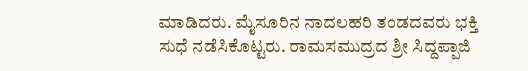ಮಾಡಿದರು. ಮೈಸೂರಿನ ನಾದಲಹರಿ ತಂಡದವರು ಭಕ್ತಿ ಸುಧೆ ನಡೆಸಿಕೊಟ್ಟರು. ರಾಮಸಮುದ್ರದ ಶ್ರೀ ಸಿದ್ದಪ್ಪಾಜಿ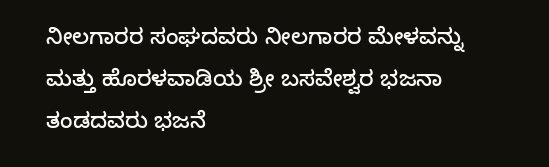ನೀಲಗಾರರ ಸಂಘದವರು ನೀಲಗಾರರ ಮೇಳವನ್ನು ಮತ್ತು ಹೊರಳವಾಡಿಯ ಶ್ರೀ ಬಸವೇಶ್ವರ ಭಜನಾ ತಂಡದವರು ಭಜನೆ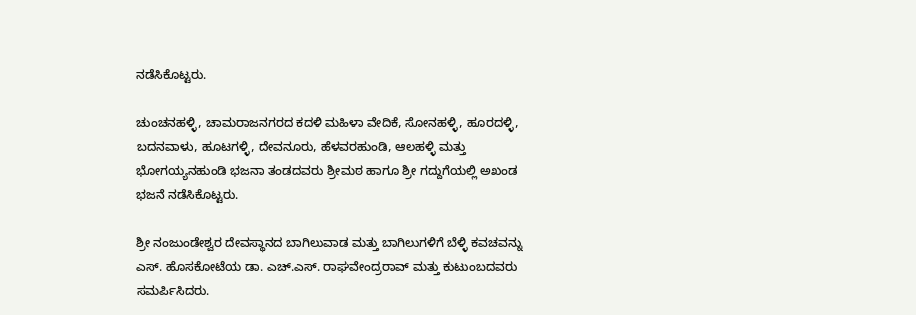ನಡೆಸಿಕೊಟ್ಟರು.

ಚುಂಚನಹಳ್ಳಿ, ಚಾಮರಾಜನಗರದ ಕದಳಿ ಮಹಿಳಾ ವೇದಿಕೆ, ಸೋನಹಳ್ಳಿ, ಹೂರದಳ್ಳಿ, ಬದನವಾಳು, ಹೂಟಗಳ್ಳಿ, ದೇವನೂರು, ಹೆಳವರಹುಂಡಿ, ಆಲಹಳ್ಳಿ ಮತ್ತು ಭೋಗಯ್ಯನಹುಂಡಿ ಭಜನಾ ತಂಡದವರು ಶ್ರೀಮಠ ಹಾಗೂ ಶ್ರೀ ಗದ್ದುಗೆಯಲ್ಲಿ ಅಖಂಡ ಭಜನೆ ನಡೆಸಿಕೊಟ್ಟರು.

ಶ್ರೀ ನಂಜುಂಡೇಶ್ವರ ದೇವಸ್ಥಾನದ ಬಾಗಿಲುವಾಡ ಮತ್ತು ಬಾಗಿಲುಗಳಿಗೆ ಬೆಳ್ಳಿ ಕವಚವನ್ನು ಎಸ್. ಹೊಸಕೋಟೆಯ ಡಾ. ಎಚ್.ಎಸ್. ರಾಘವೇಂದ್ರರಾವ್ ಮತ್ತು ಕುಟುಂಬದವರು ಸಮರ್ಪಿಸಿದರು.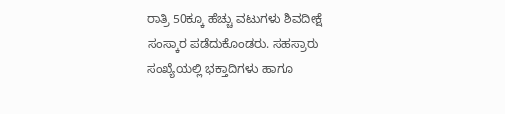ರಾತ್ರಿ 50ಕ್ಕೂ ಹೆಚ್ಚು ವಟುಗಳು ಶಿವದೀಕ್ಷೆ ಸಂಸ್ಕಾರ ಪಡೆದುಕೊಂಡರು. ಸಹಸ್ರಾರು ಸಂಖ್ಯೆಯಲ್ಲಿ ಭಕ್ತಾದಿಗಳು ಹಾಗೂ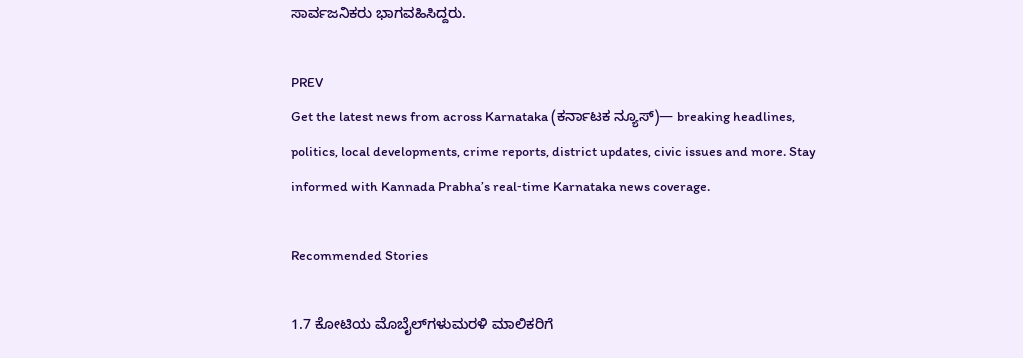ಸಾರ್ವಜನಿಕರು ಭಾಗವಹಿಸಿದ್ದರು.

PREV
Get the latest news from across Karnataka (ಕರ್ನಾಟಕ ನ್ಯೂಸ್)— breaking headlines, politics, local developments, crime reports, district updates, civic issues and more. Stay informed with Kannada Prabha’s real‑time Karnataka news coverage.

Recommended Stories

1.7 ಕೋಟಿಯ ಮೊಬೈಲ್‌ಗಳುಮರಳಿ ಮಾಲಿಕರಿಗೆ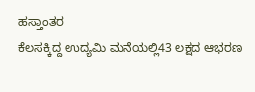ಹಸ್ತಾಂತರ
ಕೆಲಸಕ್ಕಿದ್ದ ಉದ್ಯಮಿ ಮನೆಯಲ್ಲಿ43 ಲಕ್ಷದ ಆಭರಣ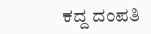ಕದ್ದ ದಂಪತಿ